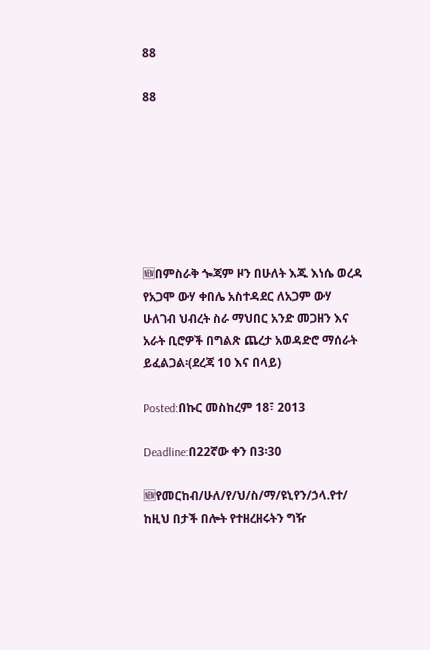88

88







🆕በምስራቅ ጐጃም ዞን በሁለት እጁ እነሴ ወረዳ የአጋሞ ውሃ ቀበሌ አስተዳደር ለአጋም ውሃ ሁለገብ ህብረት ስራ ማህበር አንድ መጋዘን እና አራት ቢሮዎች በግልጽ ጨረታ አወዳድሮ ማሰራት ይፈልጋል፡(ደረጃ 10 እና በላይ)

Posted:በኩር መስከረም 18፣ 2013

Deadline:በ22ኛው ቀን በ3፡30

🆕የመርከብ/ሁለ/የ/ህ/ስ/ማ/ዩኒየን/ኃላ.የተ/ ከዚህ በታች በሎት የተዘረዘሩትን ግዥ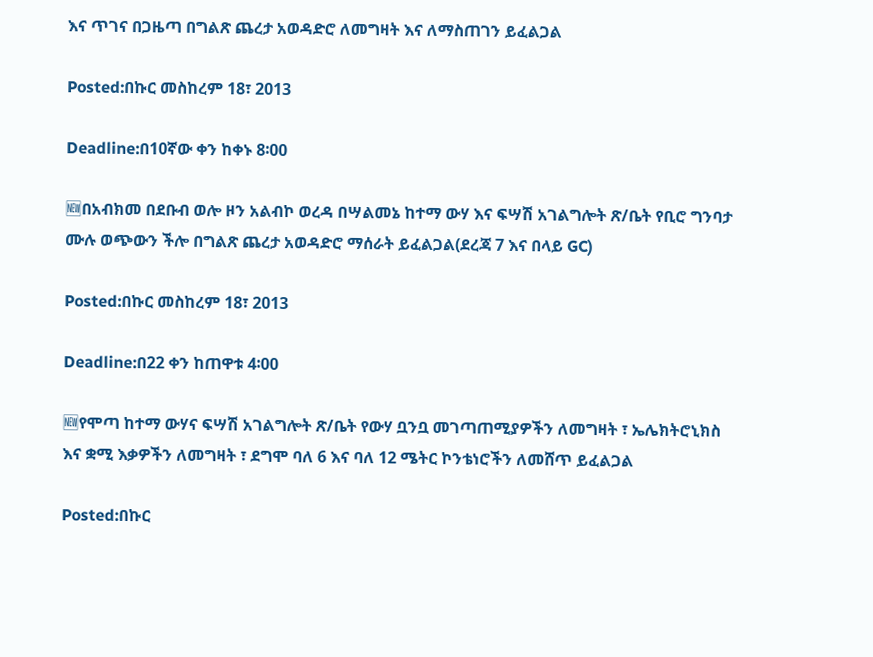እና ጥገና በጋዜጣ በግልጽ ጨረታ አወዳድሮ ለመግዛት እና ለማስጠገን ይፈልጋል

Posted:በኩር መስከረም 18፣ 2013

Deadline:በ10ኛው ቀን ከቀኑ 8፡00

🆕በአብክመ በደቡብ ወሎ ዞን አልብኮ ወረዳ በሣልመኔ ከተማ ውሃ እና ፍሣሽ አገልግሎት ጽ/ቤት የቢሮ ግንባታ ሙሉ ወጭውን ችሎ በግልጽ ጨረታ አወዳድሮ ማሰራት ይፈልጋል(ደረጃ 7 እና በላይ GC)

Posted:በኩር መስከረም 18፣ 2013

Deadline:በ22 ቀን ከጠዋቱ 4፡00

🆕የሞጣ ከተማ ውሃና ፍሣሽ አገልግሎት ጽ/ቤት የውሃ ቧንቧ መገጣጠሚያዎችን ለመግዛት ፣ ኤሌክትሮኒክስ እና ቋሚ እቃዎችን ለመግዛት ፣ ደግሞ ባለ 6 እና ባለ 12 ሜትር ኮንቴነሮችን ለመሸጥ ይፈልጋል

Posted:በኩር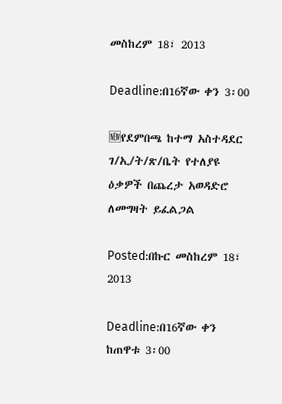መስከረም 18፣ 2013

Deadline:በ16ኛው ቀን 3፡00

🆕የደምበጫ ከተማ አስተዳደር ገ/ኢ/ት/ጽ/ቤት የተለያዩ ዕቃዎች በጨረታ አወዳድሮ ለመግዛት ይፈልጋል

Posted:በኩር መስከረም 18፣ 2013

Deadline:በ16ኛው ቀን ከጠዋቱ 3፡00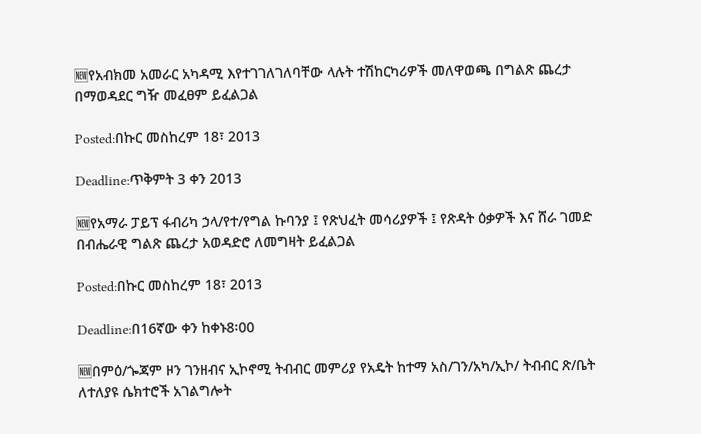🆕የአብክመ አመራር አካዳሚ እየተገገለገለባቸው ላሉት ተሽከርካሪዎች መለዋወጫ በግልጽ ጨረታ በማወዳደር ግዥ መፈፀም ይፈልጋል

Posted:በኩር መስከረም 18፣ 2013

Deadline:ጥቅምት 3 ቀን 2013

🆕የአማራ ፓይፕ ፋብሪካ ኃላ/የተ/የግል ኩባንያ ፤ የጽህፈት መሳሪያዎች ፤ የጽዳት ዕቃዎች እና ሸራ ገመድ በብሔራዊ ግልጽ ጨረታ አወዳድሮ ለመግዛት ይፈልጋል

Posted:በኩር መስከረም 18፣ 2013

Deadline:በ16ኛው ቀን ከቀኑ8፡00

🆕በምዕ/ጐጃም ዞን ገንዘብና ኢኮኖሚ ትብብር መምሪያ የአዴት ከተማ አስ/ገን/አካ/ኢኮ/ ትብብር ጽ/ቤት ለተለያዩ ሴክተሮች አገልግሎት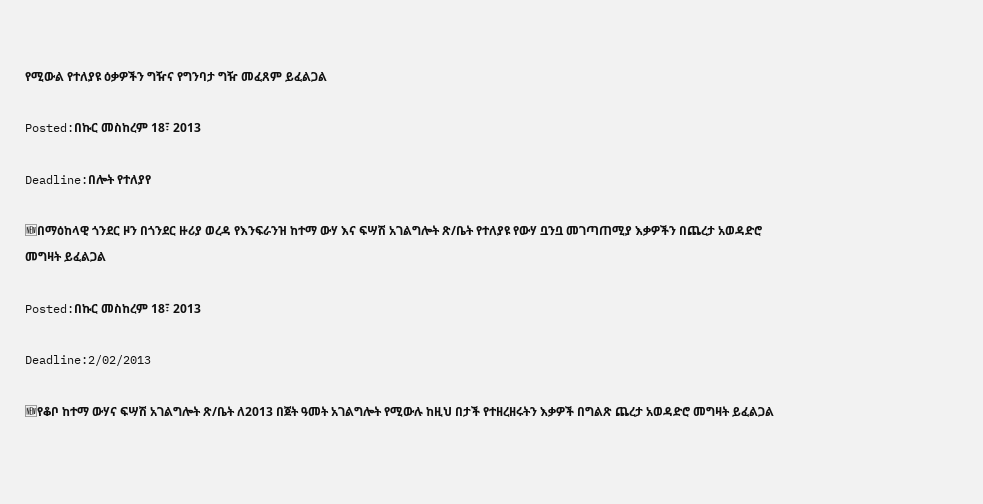የሚውል የተለያዩ ዕቃዎችን ግዥና የግንባታ ግዥ መፈጸም ይፈልጋል

Posted:በኩር መስከረም 18፣ 2013

Deadline:በሎት የተለያየ

🆕በማዕከላዊ ጎንደር ዞን በጎንደር ዙሪያ ወረዳ የእንፍራንዝ ከተማ ውሃ እና ፍሣሽ አገልግሎት ጽ/ቤት የተለያዩ የውሃ ቧንቧ መገጣጠሚያ እቃዎችን በጨረታ አወዳድሮ መግዛት ይፈልጋል

Posted:በኩር መስከረም 18፣ 2013

Deadline:2/02/2013

🆕የቆቦ ከተማ ውሃና ፍሣሽ አገልግሎት ጽ/ቤት ለ2013 በጀት ዓመት አገልግሎት የሚውሉ ከዚህ በታች የተዘረዘሩትን እቃዎች በግልጽ ጨረታ አወዳድሮ መግዛት ይፈልጋል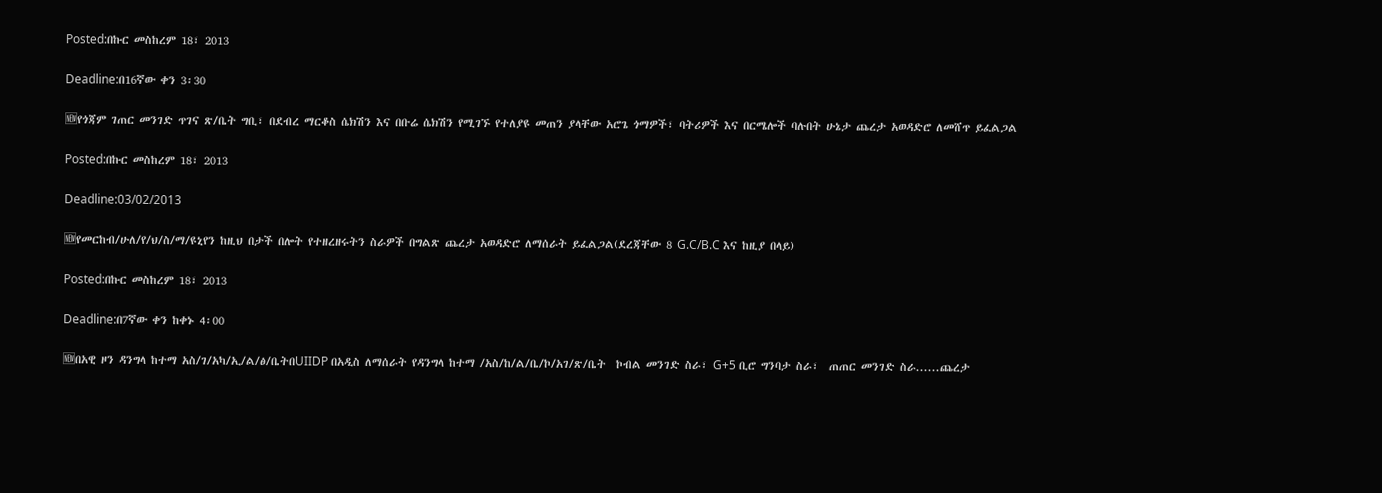Posted:በኩር መስከረም 18፣ 2013

Deadline:በ16ኛው ቀን 3፡30

🆕የጎጃም ገጠር መንገድ ጥገና ጽ/ቤት ግቢ፣ በደብረ ማርቆስ ሴክሽን እና በቡሬ ሴክሽን የሚገኙ የተለያዩ መጠን ያላቸው አሮጌ ጎማዎች፣ ባትሪዎች እና በርሜሎች ባሉበት ሁኔታ ጨረታ አወዳድሮ ለመሸጥ ይፈልጋል

Posted:በኩር መስከረም 18፣ 2013

Deadline:03/02/2013

🆕የመርከብ/ሁለ/የ/ህ/ስ/ማ/ዩኒየን ከዚህ በታች በሎት የተዘረዘሩትን ስራዎች በግልጽ ጨረታ አወዳድሮ ለማሰራት ይፈልጋል(ደረጃቸው 8 G.C/B.C እና ከዚያ በላይ)

Posted:በኩር መስከረም 18፣ 2013

Deadline:በ7ኛው ቀን ከቀኑ 4፡00

🆕በአዊ ዞን ዳንግላ ከተማ አስ/ገ/አካ/ኢ/ል/ፅ/ቤትበUIIDP በአዲስ ለማሰራት የዳንግላ ከተማ /አስ/ከ/ል/ቤ/ኮ/አገ/ጽ/ቤት  ኮብል መንገድ ስራ፣ G+5 ቢሮ ግንባታ ስራ፣  ጠጠር መንገድ ስራ......ጨረታ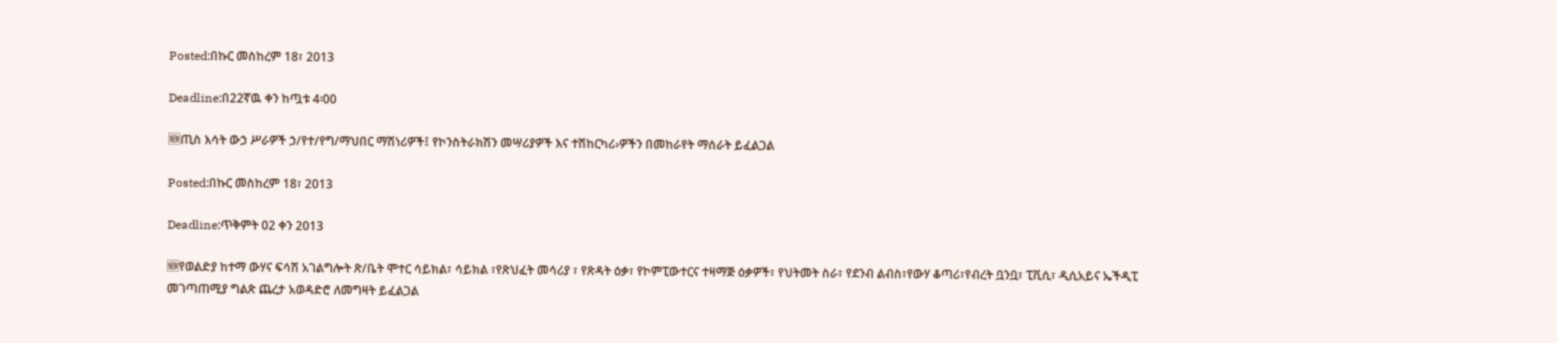Posted:በኩር መስከረም 18፣ 2013

Deadline:በ22ኛዉ ቀን ከጧቱ 4፡00

🆕ጢስ እሳት ውኃ ሥራዎች ኃ/የተ/የግ/ማህበር ማሽነሪዎች፤ የኮንስትራክሽን መሣሪያዎች እና ተሽከርካሪ›ዎችን በመከራየት ማሰራት ይፈልጋል

Posted:በኩር መስከረም 18፣ 2013

Deadline:ጥቅምት 02 ቀን 2013

🆕የወልድያ ከተማ ውሃና ፍሳሽ አገልግሎት ጽ/ቤት ሞተር ሳይክል፣ ሳይክል ፣የጽህፈት መሳሪያ ፣ የጽዳት ዕቃ፣ የኮምፒውተርና ተዛማጅ ዕቃዎች፣ የህትመት ስራ፣ የደንብ ልብስ፣የውሃ ቆጣሪ፣የብረት ቧንቧ፣ ፒቪሲ፣ ዲሲአይና ኤችዲፒ መገጣጠሚያ ግልጽ ጨረታ አወዳድሮ ለመግዛት ይፈልጋል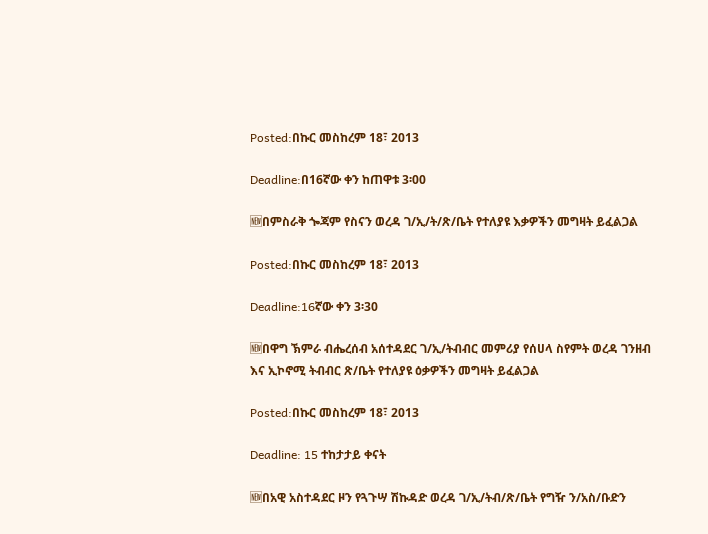Posted:በኩር መስከረም 18፣ 2013

Deadline:በ16ኛው ቀን ከጠዋቱ 3፡00

🆕በምስራቅ ጐጃም የስናን ወረዳ ገ/ኢ/ት/ጽ/ቤት የተለያዩ እቃዎችን መግዛት ይፈልጋል

Posted:በኩር መስከረም 18፣ 2013

Deadline:16ኛው ቀን 3፡30

🆕በዋግ ኽምራ ብሔረሰብ አሰተዳደር ገ/ኢ/ትብብር መምሪያ የሰሀላ ስየምት ወረዳ ገንዘብ እና ኢኮኖሚ ትብብር ጽ/ቤት የተለያዩ ዕቃዎችን መግዛት ይፈልጋል

Posted:በኩር መስከረም 18፣ 2013

Deadline: 15 ተከታታይ ቀናት

🆕በአዊ አስተዳደር ዞን የጓጉሣ ሽኩዳድ ወረዳ ገ/ኢ/ትብ/ጽ/ቤት የግዥ ን/አስ/ቡድን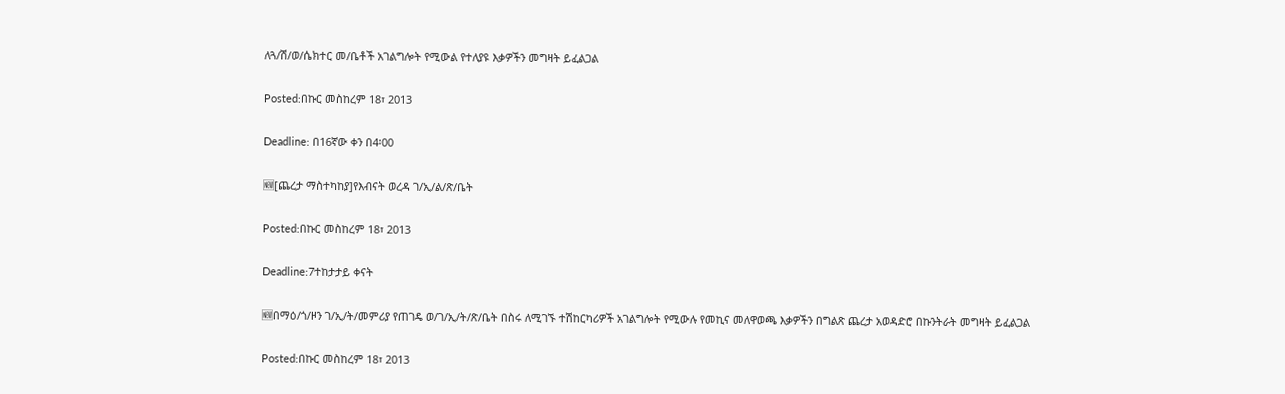ለጓ/ሽ/ወ/ሴክተር መ/ቤቶች አገልግሎት የሚውል የተለያዩ እቃዎችን መግዛት ይፈልጋል

Posted:በኩር መስከረም 18፣ 2013

Deadline: በ16ኛው ቀን በ4፡00

🆕[ጨረታ ማስተካከያ]የእብናት ወረዳ ገ/ኢ/ል/ጽ/ቤት

Posted:በኩር መስከረም 18፣ 2013

Deadline:7ተከታታይ ቀናት

🆕በማዕ/ጎ/ዞን ገ/ኢ/ት/መምሪያ የጠገዴ ወ/ገ/ኢ/ት/ጽ/ቤት በስሩ ለሚገኙ ተሽከርካሪዎች አገልግሎት የሚውሉ የመኪና መለዋወጫ እቃዎችን በግልጽ ጨረታ አወዳድሮ በኩንትራት መግዛት ይፈልጋል

Posted:በኩር መስከረም 18፣ 2013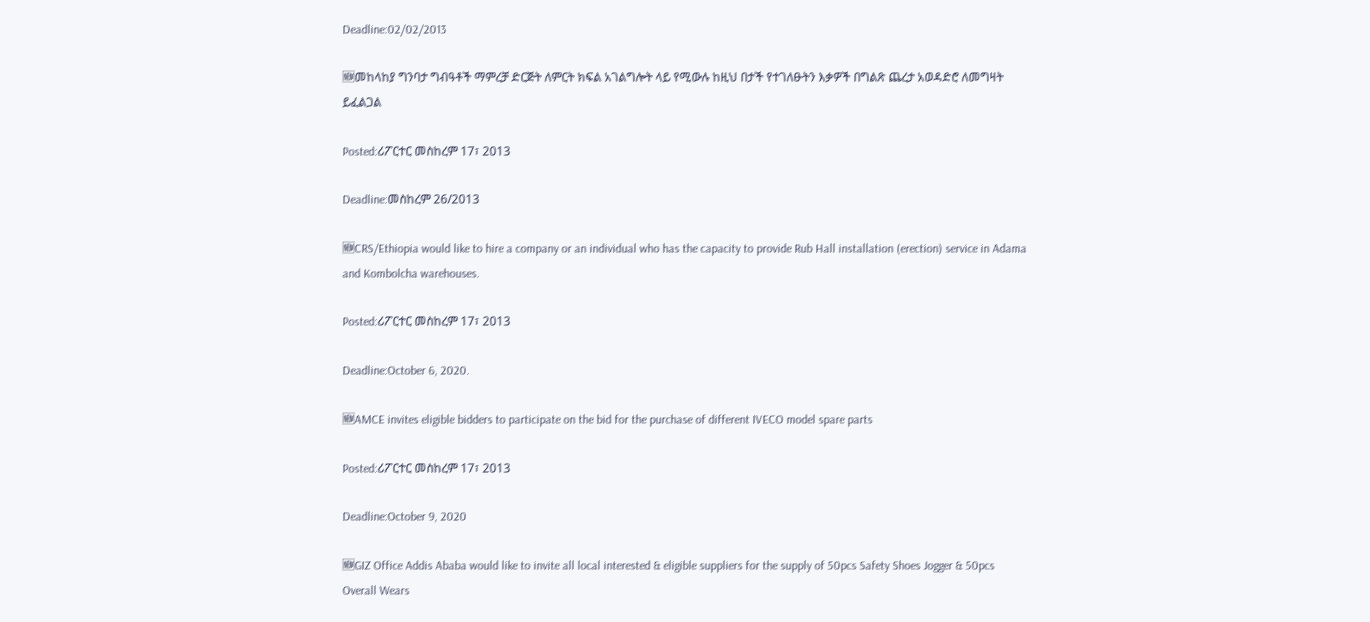Deadline:02/02/2013

🆕መከላከያ ግንባታ ግብዓቶች ማምረቻ ድርጅት ለምርት ክፍል አገልግሎት ላይ የሚውሉ ከዚህ በታች የተገለፁትን እቃዎች በግልጽ ጨረታ አወዳድሮ ለመግዛት ይፈልጋል

Posted:ሪፖርተር መስከረም 17፣ 2013

Deadline:መስከረም 26/2013

🆕CRS/Ethiopia would like to hire a company or an individual who has the capacity to provide Rub Hall installation (erection) service in Adama and Kombolcha warehouses.

Posted:ሪፖርተር መስከረም 17፣ 2013

Deadline:October 6, 2020.

🆕AMCE invites eligible bidders to participate on the bid for the purchase of different IVECO model spare parts

Posted:ሪፖርተር መስከረም 17፣ 2013

Deadline:October 9, 2020

🆕GIZ Office Addis Ababa would like to invite all local interested & eligible suppliers for the supply of 50pcs Safety Shoes Jogger & 50pcs Overall Wears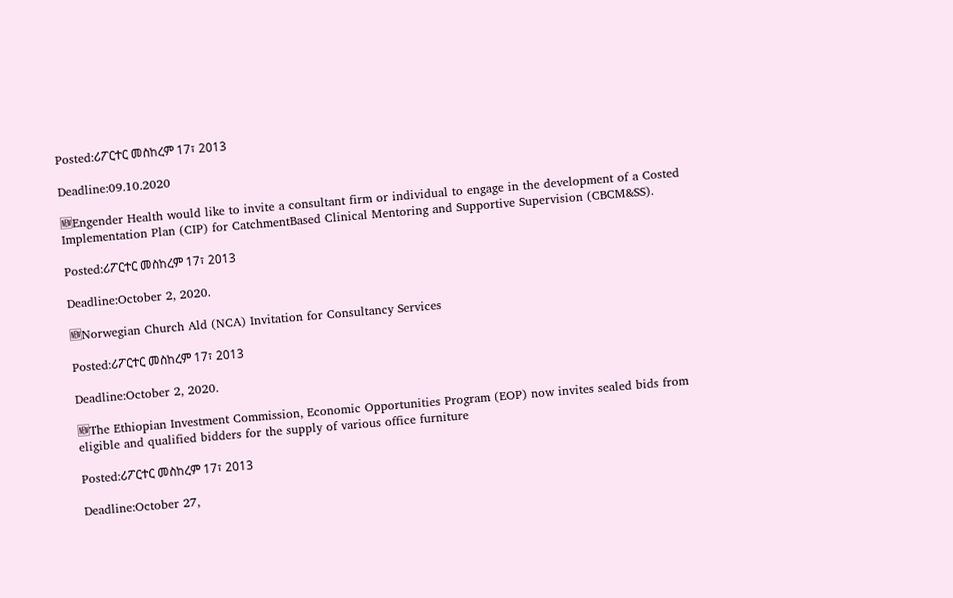Posted:ሪፖርተር መስከረም 17፣ 2013

Deadline:09.10.2020

🆕Engender Health would like to invite a consultant firm or individual to engage in the development of a Costed Implementation Plan (CIP) for CatchmentBased Clinical Mentoring and Supportive Supervision (CBCM&SS).

Posted:ሪፖርተር መስከረም 17፣ 2013

Deadline:October 2, 2020.

🆕Norwegian Church Ald (NCA) Invitation for Consultancy Services

Posted:ሪፖርተር መስከረም 17፣ 2013

Deadline:October 2, 2020.

🆕The Ethiopian Investment Commission, Economic Opportunities Program (EOP) now invites sealed bids from eligible and qualified bidders for the supply of various office furniture

Posted:ሪፖርተር መስከረም 17፣ 2013

Deadline:October 27,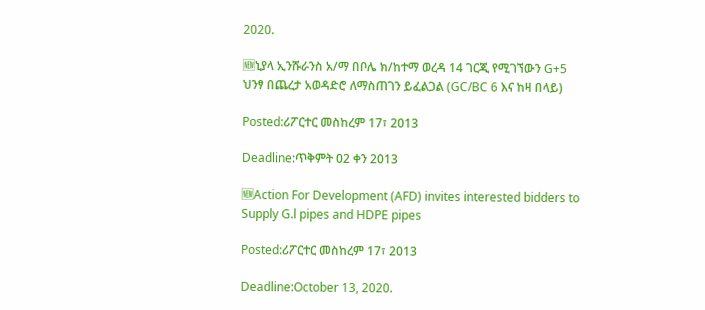2020.

🆕ኒያላ ኢንሹራንስ አ/ማ በቦሌ ክ/ከተማ ወረዳ 14 ገርጂ የሚገኘውን G+5 ህንፃ በጨረታ አወዳድሮ ለማስጠገን ይፈልጋል (GC/BC 6 እና ከዛ በላይ)

Posted:ሪፖርተር መስከረም 17፣ 2013

Deadline:ጥቅምት 02 ቀን 2013

🆕Action For Development (AFD) invites interested bidders to Supply G.l pipes and HDPE pipes

Posted:ሪፖርተር መስከረም 17፣ 2013

Deadline:October 13, 2020.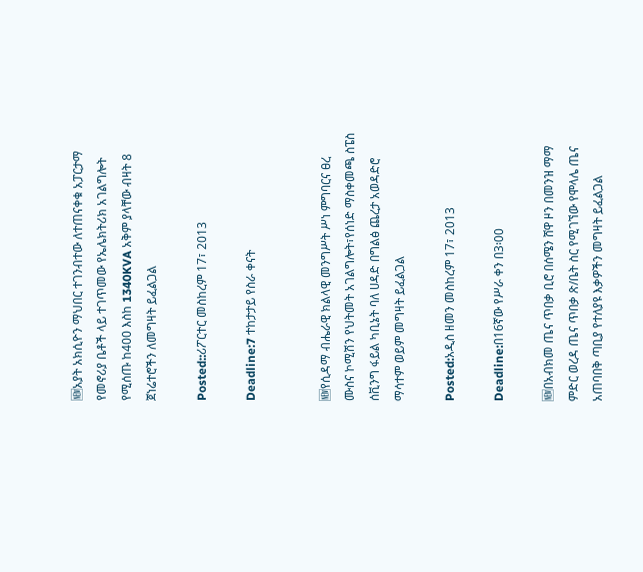🆕አያት አክሲዮን ማህበር ተገንብተው ለተጠናቀቁ አፓርታማ የመኖሪያ ቤቶች ላይ ተገጥመው የኤሌክትሪክ አገልግሎት የሚሰጡ ከ400 እስከ 1340KVA አቅም ያላቸው ብዛት 8 ጀነሬተሮችን ለመግዛት ይፈልጋል

Posted::ሪፖርተር መስከረም 17፣ 2013

Deadline:7 ተከታታይ የስራ ቀናት


🆕የሲዳማ ብሔራዊ ክልላዊ መንግሥት ሥነ ምግባርና ፀረ ሙስና ኮሚሽን የህትመት አገልግሎት፣የሰነድ ማስቀመጫ ስፔስ ሰቪንግ ፋይል ካቢኔት ባለ ሀዳድ በግልፅ ጨረታ አወዳድሮ ማሳተም ወይም መግዛት ይፈልጋል

Posted:አዲስ ዘመን መስከረም 17፣ 2013

Deadline:በ16ኛው የሥራ ቀን በ3፡00

🆕በአብክመ ጤና ጥበቃ ቢሮ በሰሜን ሸዋ ዞን በመንዝ ማማ ምድር ወረዳ ጤና ጥበቃ ጽ/ቤት ስር የሚገኘው የሞላሌ ጤና አጠባበቅ ጣቢያ የተለያዩ እቃዎችን መግዛት ይፈልጋል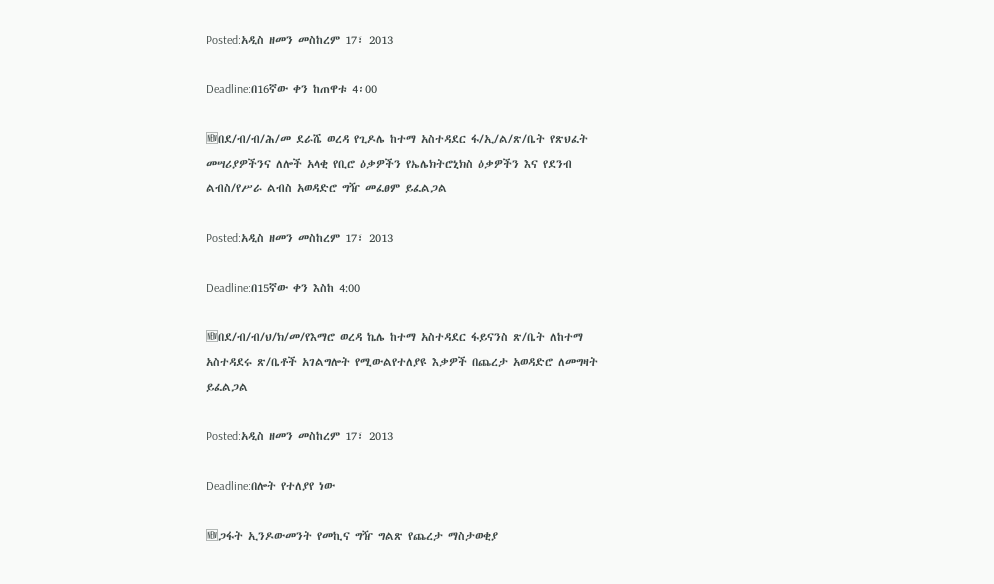Posted:አዲስ ዘመን መስከረም 17፣ 2013

Deadline:በ16ኛው ቀን ከጠዋቱ 4፡00

🆕በደ/ብ/ብ/ሕ/መ ደራሼ ወረዳ የጊዶሌ ከተማ አስተዳደር ፋ/ኢ/ል/ጽ/ቤት የጽህፈት መሣሪያዎችንና ለሎች አላቂ የቢሮ ዕቃዎችን የኤሌክትሮኒክስ ዕቃዎችን እና የደንብ ልብስ/የሥራ ልብስ አወዳድሮ ግዥ መፈፀም ይፈልጋል

Posted:አዲስ ዘመን መስከረም 17፣ 2013

Deadline:በ15ኛው ቀን እስከ 4:00

🆕በደ/ብ/ብ/ህ/ክ/መ/የእማሮ ወረዳ ኬሌ ከተማ አስተዳደር ፋይናንስ ጽ/ቤት ለከተማ አስተዳደሩ ጽ/ቤቶች አገልግሎት የሚውልየተለያዩ እቃዎች በጨረታ አወዳድሮ ለመግዛት ይፈልጋል

Posted:አዲስ ዘመን መስከረም 17፣ 2013

Deadline:በሎት የተለያየ ነው

🆕ጋፋት ኢንዶውመንት የመኪና ግዥ ግልጽ የጨረታ ማስታወቂያ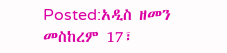Posted:አዲስ ዘመን መስከረም 17፣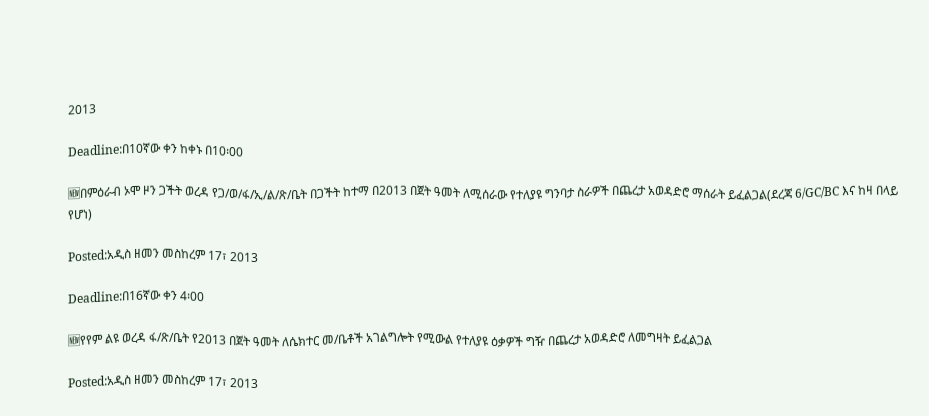2013

Deadline:በ10ኛው ቀን ከቀኑ በ10፡00

🆕በምዕራብ ኦሞ ዞን ጋችት ወረዳ የጋ/ወ/ፋ/ኢ/ል/ጽ/ቤት በጋችት ከተማ በ2013 በጀት ዓመት ለሚሰራው የተለያዩ ግንባታ ስራዎች በጨረታ አወዳድሮ ማሰራት ይፈልጋል(ደረጃ 6/GC/BC እና ከዛ በላይ የሆነ)

Posted:አዲስ ዘመን መስከረም 17፣ 2013

Deadline:በ16ኛው ቀን 4፡00

🆕የየም ልዩ ወረዳ ፋ/ጽ/ቤት የ2013 በጀት ዓመት ለሴክተር መ/ቤቶች አገልግሎት የሚውል የተለያዩ ዕቃዎች ግዥ በጨረታ አወዳድሮ ለመግዛት ይፈልጋል

Posted:አዲስ ዘመን መስከረም 17፣ 2013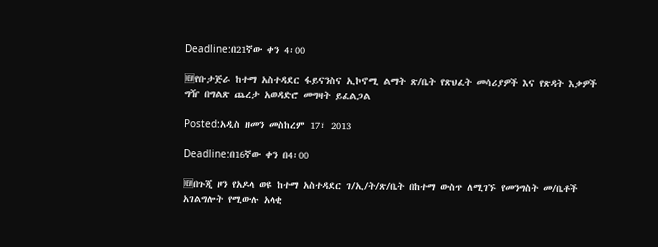Deadline:በ21ኛው ቀን 4፡00

🆕የቡታጅራ ከተማ አስተዳደር ፋይናንስና ኢኮኖሚ ልማት ጽ/ቤት የጽህፈት መሳሪያዎች እና የጽዳት እቃዎች ግዥ በግልጽ ጨረታ አወዳድሮ መግዛት ይፈልጋል

Posted:አዲስ ዘመን መስከረም 17፣ 2013

Deadline:በ16ኛው ቀን በ4፡00

🆕በጉጂ ዞን የአዶላ ወዩ ከተማ አስተዳደር ገ/ኢ/ት/ጽ/ቤት በከተማ ውስጥ ለሚገኙ የመንግስት መ/ቤቶች አገልግሎት የሚውሉ አላቂ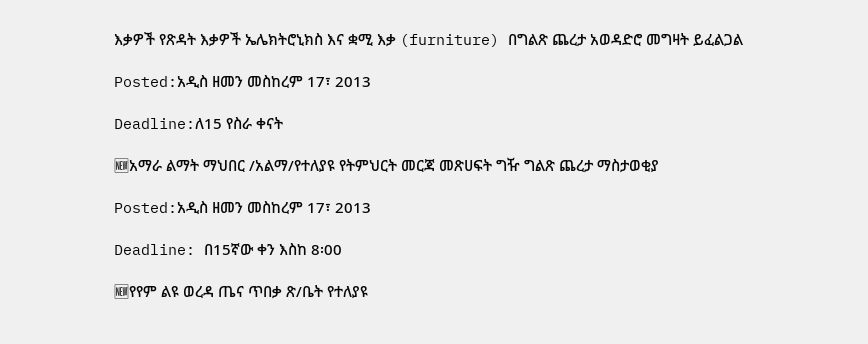እቃዎች የጽዳት እቃዎች ኤሌክትሮኒክስ እና ቋሚ እቃ (furniture) በግልጽ ጨረታ አወዳድሮ መግዛት ይፈልጋል

Posted:አዲስ ዘመን መስከረም 17፣ 2013

Deadline:ለ15 የስራ ቀናት

🆕አማራ ልማት ማህበር /አልማ/የተለያዩ የትምህርት መርጃ መጽሀፍት ግዥ ግልጽ ጨረታ ማስታወቂያ

Posted:አዲስ ዘመን መስከረም 17፣ 2013

Deadline: በ15ኛው ቀን እስከ 8፡00

🆕የየም ልዩ ወረዳ ጤና ጥበቃ ጽ/ቤት የተለያዩ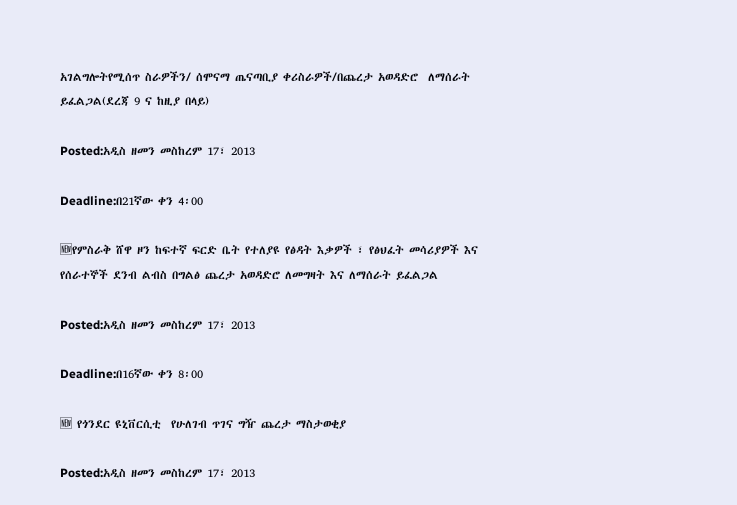አገልግሎትየሚሰጥ ስራዎችን/ ሰሞናማ ጤናጣቢያ ቀሪስራዎች/በጨረታ አወዳድሮ  ለማሰራት ይፈልጋል(ደረጃ 9 ና ከዚያ በላይ)

Posted:አዲስ ዘመን መስከረም 17፣ 2013

Deadline:በ21ኛው ቀን 4፡00

🆕የምስራቅ ሸዋ ዞን ከፍተኛ ፍርድ ቤት የተለያዩ የፅዳት እቃዎች ፣ የፅህፈት መሳሪያዎች እና የሰራተኞች ደንብ ልብስ በግልፅ ጨረታ አወዳድሮ ለመግዛት እና ለማሰራት ይፈልጋል

Posted:አዲስ ዘመን መስከረም 17፣ 2013

Deadline:በ16ኛው ቀን 8፡00

🆕 የጎንደር ዩኒቨርሲቲ  የሁለገብ ጥገና ግዥ ጨረታ ማስታወቂያ

Posted:አዲስ ዘመን መስከረም 17፣ 2013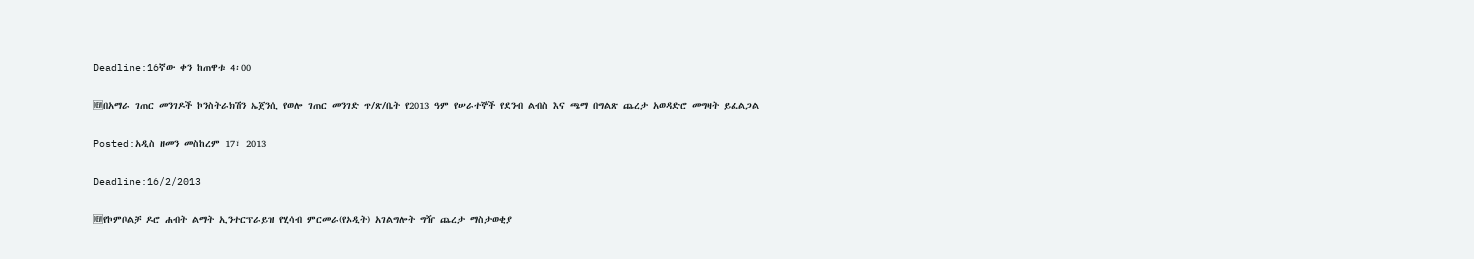Deadline:16ኛው ቀን ከጠዋቱ 4፡00

🆕በአማራ ገጠር መንገዶች ኮንስትራክሽን ኤጀንሲ የወሎ ገጠር መንገድ ጥ/ጽ/ቤት የ2013 ዓም የሠራተኞች የደንብ ልብስ እና ጫማ በግልጽ ጨረታ አወዳድሮ መግዛት ይፈልጋል

Posted:አዲስ ዘመን መስከረም 17፣ 2013

Deadline:16/2/2013

🆕የኮምቦልቻ ዶሮ ሐብት ልማት ኢንተርፕራይዝ የሂሳብ ምርመራ(የኦዲት) አገልግሎት ግዥ ጨረታ ማስታወቂያ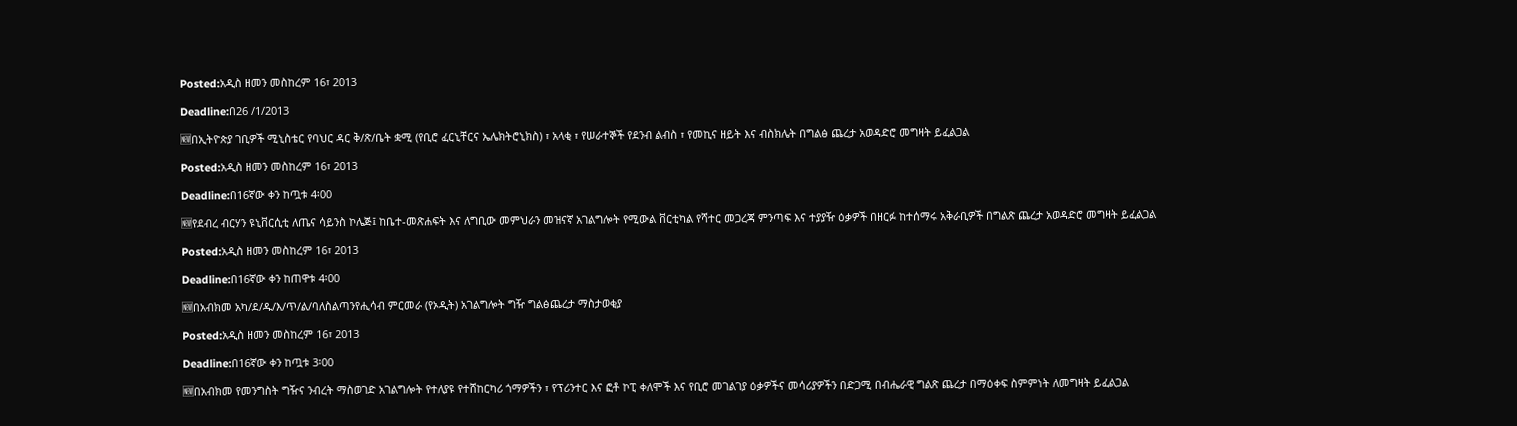Posted:አዲስ ዘመን መስከረም 16፣ 2013

Deadline:በ26 /1/2013

🆕በኢትዮጵያ ገቢዎች ሚኒስቴር የባህር ዳር ቅ/ጽ/ቤት ቋሚ (የቢሮ ፈርኒቸርና ኤሌክትሮኒክስ) ፣ አላቂ ፣ የሠራተኞች የደንብ ልብስ ፣ የመኪና ዘይት እና ብስክሌት በግልፅ ጨረታ አወዳድሮ መግዛት ይፈልጋል

Posted:አዲስ ዘመን መስከረም 16፣ 2013

Deadline:በ16ኛው ቀን ከጧቱ 4፡00

🆕የደብረ ብርሃን ዩኒቨርሲቲ ለጤና ሳይንስ ኮሌጅ፤ ከቤተ-መጽሐፍት እና ለግቢው መምህራን መዝናኛ አገልግሎት የሚውል ቨርቲካል የሻተር መጋረጃ ምንጣፍ እና ተያያዥ ዕቃዎች በዘርፉ ከተሰማሩ አቅራቢዎች በግልጽ ጨረታ አወዳድሮ መግዛት ይፈልጋል

Posted:አዲስ ዘመን መስከረም 16፣ 2013

Deadline:በ16ኛው ቀን ከጠዋቱ 4፡00

🆕በአብክመ አካ/ደ/ዱ/እ/ጥ/ል/ባለስልጣንየሒሳብ ምርመራ (የኦዲት) አገልግሎት ግዥ ግልፅጨረታ ማስታወቂያ

Posted:አዲስ ዘመን መስከረም 16፣ 2013

Deadline:በ16ኛው ቀን ከጧቱ 3፡00

🆕በአብክመ የመንግስት ግዥና ንብረት ማስወገድ አገልግሎት የተለያዩ የተሸከርካሪ ጎማዎችን ፣ የፕሪንተር እና ፎቶ ኮፒ ቀለሞች እና የቢሮ መገልገያ ዕቃዎችና መሳሪያዎችን በድጋሚ በብሔራዊ ግልጽ ጨረታ በማዕቀፍ ስምምነት ለመግዛት ይፈልጋል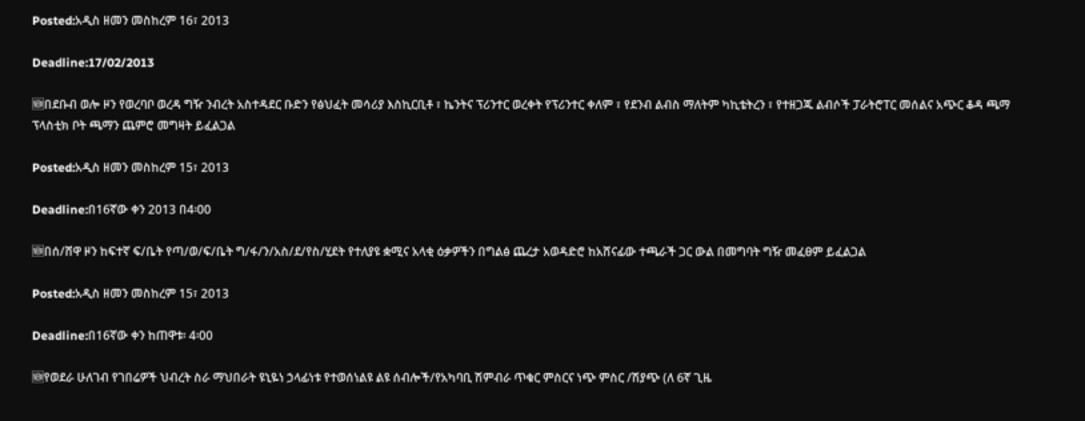Posted:አዲስ ዘመን መስከረም 16፣ 2013

Deadline:17/02/2013

🆕በደቡብ ወሎ ዞን የወረባቦ ወረዳ ግዥ ንብረት አስተዳደር ቡድን የፅህፈት መሳሪያ እስኪርቢቶ ፣ ኬንትና ፕሪንተር ወረቀት የፕሪንተር ቀለም ፣ የደንብ ልብስ ማለትም ካኪቴትረን ፣ የተዘጋጁ ልብሶች ፓራትሮፐር መሰልና አጭር ቆዳ ጫማ ፕላስቲክ ቦት ጫማን ጨምሮ መግዛት ይፈልጋል

Posted:አዲስ ዘመን መስከረም 15፣ 2013

Deadline:በ16ኛው ቀን 2013 በ4፡00

🆕በሰ/ሸዋ ዞን ከፍተኛ ፍ/ቤት የጣ/ወ/ፍ/ቤት ግ/ፋ/ን/አስ/ደ/የስ/ሂደት የተለያዩ ቋሚና አላቂ ዕቃዎችን በግልፅ ጨረታ አወዳድሮ ከአሸናፊው ተጫራች ጋር ውል በመግባት ግዥ መፈፀም ይፈልጋል

Posted:አዲስ ዘመን መስከረም 15፣ 2013

Deadline:በ16ኛው ቀን ከጠዋቱ፡ 4፡00

🆕የወደራ ሁለገብ የገበሬዎች ህብረት ስራ ማህበራት ዩኒዬነ ኃላፊነቱ የተወሰነልዩ ልዩ ሰብሎች/የአካባቢ ሽምብራ ጥቁር ምስርና ነጭ ምስር /ሽያጭ (ለ 6ኛ ጊዜ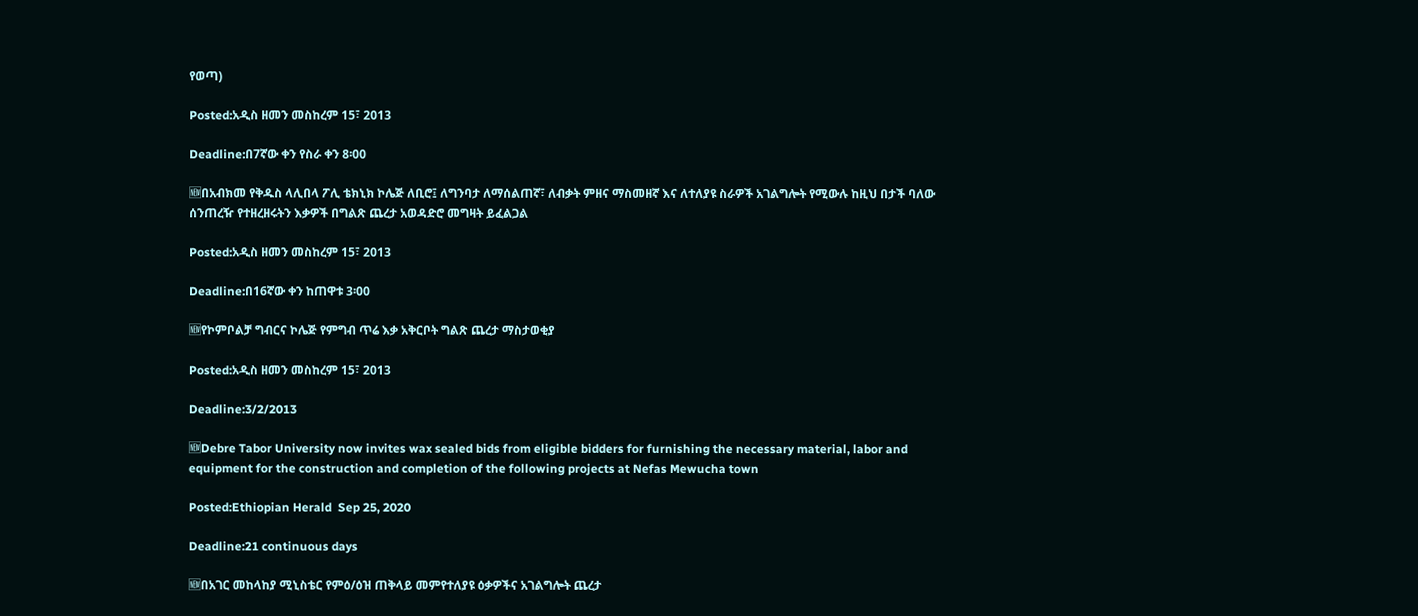የወጣ)

Posted:አዲስ ዘመን መስከረም 15፣ 2013

Deadline:በ7ኛው ቀን የስራ ቀን 8፡00

🆕በአብክመ የቅዱስ ላሊበላ ፖሊ ቴክኒክ ኮሌጅ ለቢሮ፤ ለግንባታ ለማሰልጠኛ፣ ለብቃት ምዘና ማስመዘኛ እና ለተለያዩ ስራዎች አገልግሎት የሚውሉ ከዚህ በታች ባለው ሰንጠረዥ የተዘረዘሩትን እቃዎች በግልጽ ጨረታ አወዳድሮ መግዛት ይፈልጋል

Posted:አዲስ ዘመን መስከረም 15፣ 2013

Deadline:በ16ኛው ቀን ከጠዋቱ 3፡00

🆕የኮምቦልቻ ግብርና ኮሌጅ የምግብ ጥሬ እቃ አቅርቦት ግልጽ ጨረታ ማስታወቂያ

Posted:አዲስ ዘመን መስከረም 15፣ 2013

Deadline:3/2/2013

🆕Debre Tabor University now invites wax sealed bids from eligible bidders for furnishing the necessary material, labor and equipment for the construction and completion of the following projects at Nefas Mewucha town

Posted:Ethiopian Herald  Sep 25, 2020

Deadline:21 continuous days

🆕በአገር መከላከያ ሚኒስቴር የምዕ/ዕዝ ጠቅላይ መምየተለያዩ ዕቃዎችና አገልግሎት ጨረታ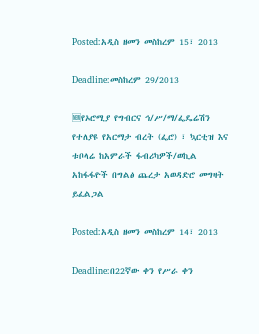Posted:አዲስ ዘመን መስከረም 15፣ 2013

Deadline:መስከረም 29/2013

🆕የኦሮሚያ የግብርና ኅ/ሥ/ማ/ፌዴሬሽን የተለያዩ የአርማታ ብረት (ፌሮ) ፣ ኳርቲዝ እና ቱቦላሬ ከአምራች ፋብሪካዎች/ወኪል አከፋፋዮች በግልፅ ጨረታ አወዳድሮ መግዛት ይፈልጋል

Posted:አዲስ ዘመን መስከረም 14፣ 2013

Deadline:በ22ኛው ቀን የሥራ ቀን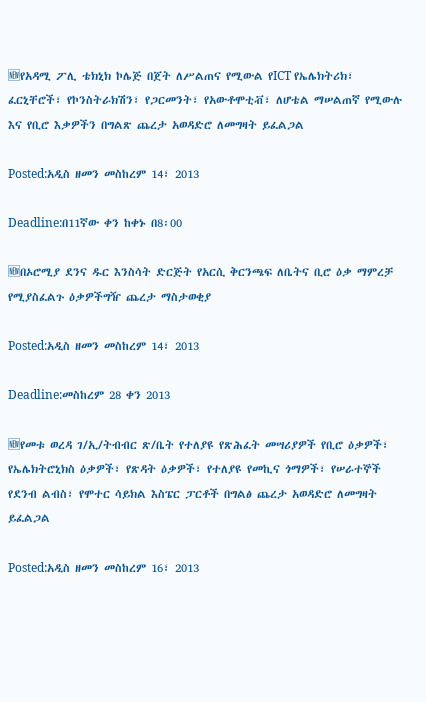🆕የአዳሚ ፖሊ ቴክኒክ ኮሌጅ በጀት ለሥልጠና የሚውል የICT የኤሌክትሪክ፣ ፈርኒቸሮች፣ የኮንስትራክሽን፣ የጋርመንት፣ የአውቶሞቲቭ፣ ለሆቴል ማሠልጠኛ የሚውሉ እና የቢሮ እቃዎችን በግልጽ ጨረታ አወዳድሮ ለመግዛት ይፈልጋል

Posted:አዲስ ዘመን መስከረም 14፣ 2013

Deadline:በ11ኛው ቀን ከቀኑ በ8፡00

🆕በኦሮሚያ ደንና ዱር እንስሳት ድርጅት የአርሲ ቅርንጫፍ ለቤትና ቢሮ ዕቃ ማምረቻ የሚያስፈልጉ ዕቃዎችግዥ ጨረታ ማስታወቂያ

Posted:አዲስ ዘመን መስከረም 14፣ 2013

Deadline:መስከረም 28 ቀን 2013

🆕የመቱ ወረዳ ገ/ኢ/ትብብር ጽ/ቤት የተለያዩ የጽሕፈት መሣሪያዎች የቢሮ ዕቃዎች፣ የኤሌክትሮኒክስ ዕቃዎች፣ የጽዳት ዕቃዎች፣ የተለያዩ የመኪና ጎማዎች፣ የሠራተኞች የደንብ ልብስ፣ የሞተር ሳይክል እስፔር ፓርቶች በግልፅ ጨረታ አወዳድሮ ለመግዛት ይፈልጋል

Posted:አዲስ ዘመን መስከረም 16፣ 2013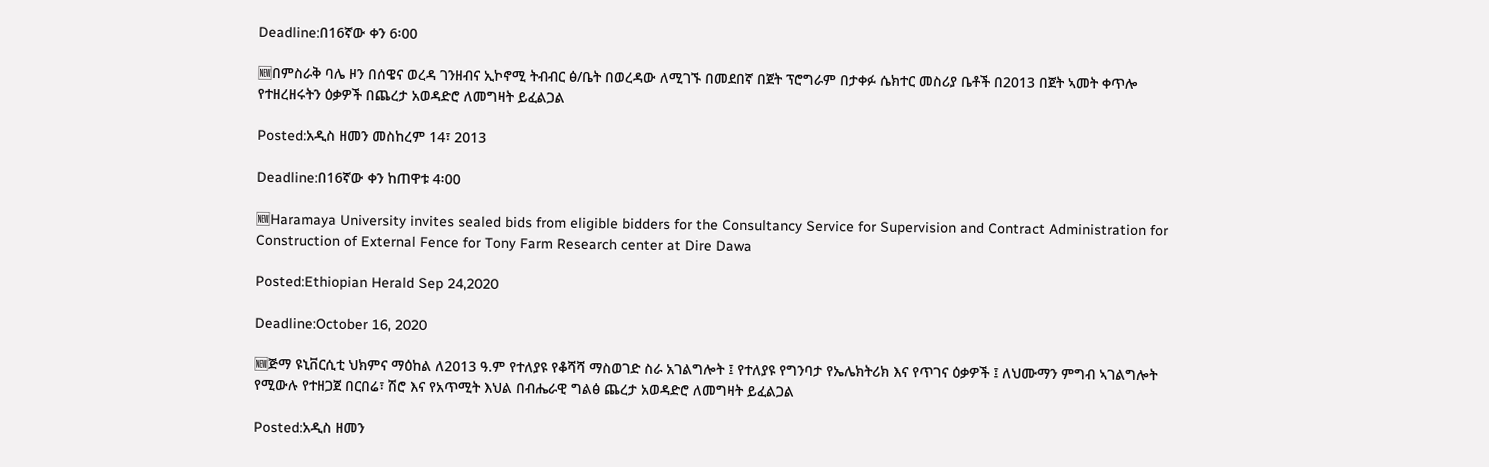Deadline:በ16ኛው ቀን 6፡00

🆕በምስራቅ ባሌ ዞን በሰዌና ወረዳ ገንዘብና ኢኮኖሚ ትብብር ፅ/ቤት በወረዳው ለሚገኙ በመደበኛ በጀት ፕሮግራም በታቀፉ ሴክተር መስሪያ ቤቶች በ2013 በጀት ኣመት ቀጥሎ የተዘረዘሩትን ዕቃዎች በጨረታ አወዳድሮ ለመግዛት ይፈልጋል

Posted:አዲስ ዘመን መስከረም 14፣ 2013

Deadline:በ16ኛው ቀን ከጠዋቱ 4፡00

🆕Haramaya University invites sealed bids from eligible bidders for the Consultancy Service for Supervision and Contract Administration for Construction of External Fence for Tony Farm Research center at Dire Dawa

Posted:Ethiopian Herald Sep 24,2020

Deadline:October 16, 2020

🆕ጅማ ዩኒቨርሲቲ ህክምና ማዕከል ለ2013 ዓ.ም የተለያዩ የቆሻሻ ማስወገድ ስራ አገልግሎት ፤ የተለያዩ የግንባታ የኤሌክትሪክ እና የጥገና ዕቃዎች ፤ ለህሙማን ምግብ ኣገልግሎት የሚውሉ የተዘጋጀ በርበሬ፣ ሽሮ እና የአጥሚት እህል በብሔራዊ ግልፅ ጨረታ አወዳድሮ ለመግዛት ይፈልጋል

Posted:አዲስ ዘመን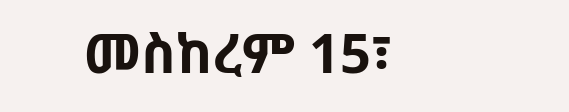መስከረም 15፣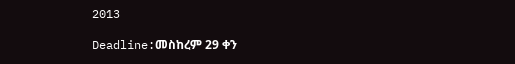2013

Deadline:መስከረም 29 ቀን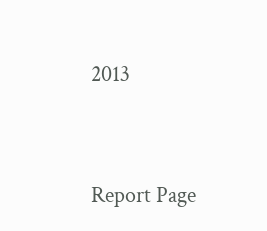2013




Report Page